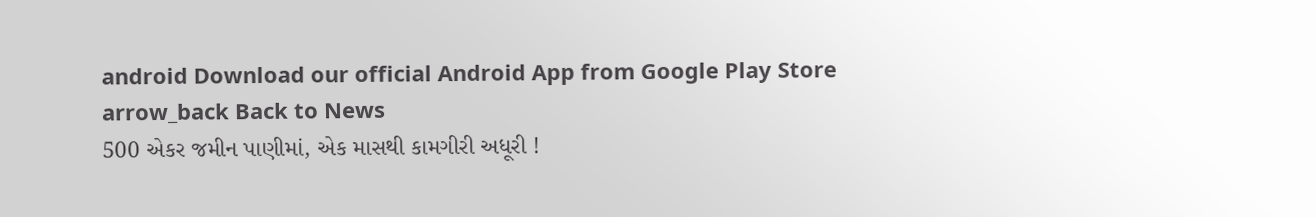android Download our official Android App from Google Play Store
arrow_back Back to News
500 એકર જમીન પાણીમાં, એક માસથી કામગીરી અધૂરી !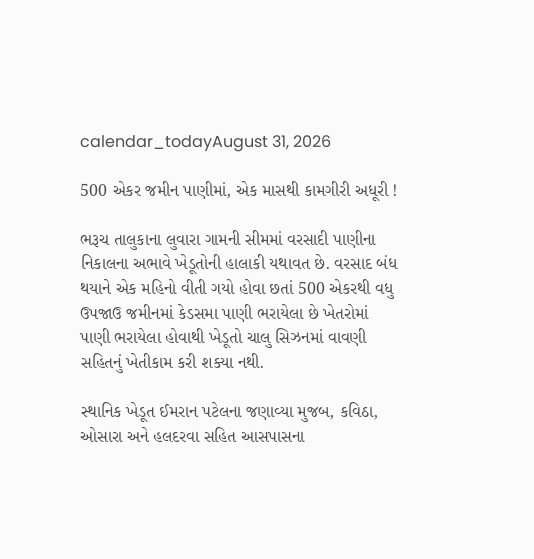calendar_todayAugust 31, 2026

500 એકર જમીન પાણીમાં, એક માસથી કામગીરી અધૂરી !

ભરૂચ તાલુકાના લુવારા ગામની સીમમાં વરસાદી પાણીના નિકાલના અભાવે ખેડૂતોની હાલાકી યથાવત છે. વરસાદ બંધ થયાને એક મહિનો વીતી ગયો હોવા છતાં 500 એકરથી વધુ ઉપજાઉ જમીનમાં કેડસમા પાણી ભરાયેલા છે ખેતરોમાં પાણી ભરાયેલા હોવાથી ખેડૂતો ચાલુ સિઝનમાં વાવણી સહિતનું ખેતીકામ કરી શક્યા નથી.

સ્થાનિક ખેડૂત ઈમરાન પટેલના જણાવ્યા મુજબ, કવિઠા, ઓસારા અને હલદરવા સહિત આસપાસના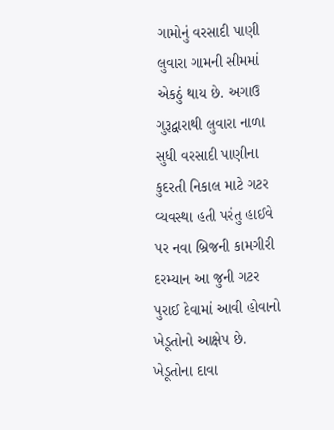ગામોનું વરસાદી પાણી લુવારા ગામની સીમમાં એકઠું થાય છે. અગાઉ ગુરૂદ્વારાથી લુવારા નાળા સુધી વરસાદી પાણીના કુદરતી નિકાલ માટે ગટર વ્યવસ્થા હતી પરંતુ હાઈવે પર નવા બ્રિજની કામગીરી દરમ્યાન આ જુની ગટર પુરાઈ દેવામાં આવી હોવાનો ખેડૂતોનો આક્ષેપ છે. ખેડૂતોના દાવા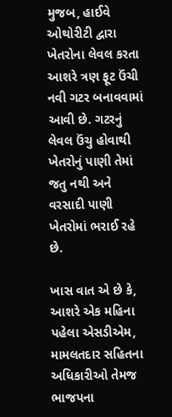મુજબ, હાઈવે ઓથોરીટી દ્વારા ખેતરોના લેવલ કરતા આશરે ત્રણ ફૂટ ઉંચી નવી ગટર બનાવવામાં આવી છે. ગટરનું લેવલ ઉંચુ હોવાથી ખેતરોનું પાણી તેમાં જતુ નથી અને વરસાદી પાણી ખેતરોમાં ભરાઈ રહે છે.

ખાસ વાત એ છે કે, આશરે એક મહિના પહેલા એસડીએમ, મામલતદાર સહિતના અધિકારીઓ તેમજ ભાજપના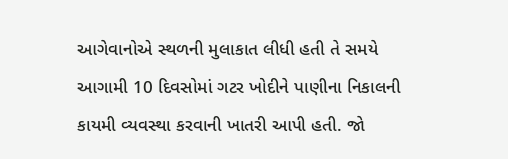આગેવાનોએ સ્થળની મુલાકાત લીધી હતી તે સમયે આગામી 10 દિવસોમાં ગટર ખોદીને પાણીના નિકાલની કાયમી વ્યવસ્થા કરવાની ખાતરી આપી હતી. જો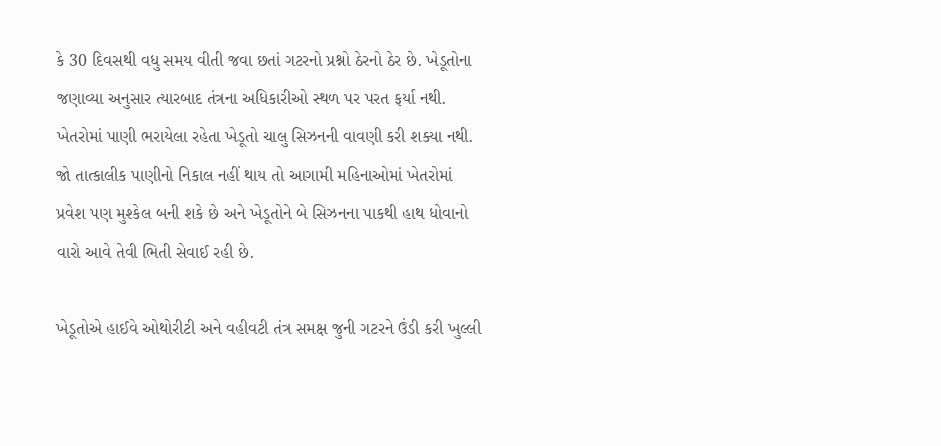કે 30 દિવસથી વધુ સમય વીતી જવા છતાં ગટરનો પ્રશ્નો ઠેરનો ઠેર છે. ખેડૂતોના જણાવ્યા અનુસાર ત્યારબાદ તંત્રના અધિકારીઓ સ્થળ પર પરત ફર્યા નથી. ખેતરોમાં પાણી ભરાયેલા રહેતા ખેડૂતો ચાલુ સિઝનની વાવણી કરી શક્યા નથી. જો તાત્કાલીક પાણીનો નિકાલ નહીં થાય તો આગામી મહિનાઓમાં ખેતરોમાં પ્રવેશ પણ મુશ્કેલ બની શકે છે અને ખેડૂતોને બે સિઝનના પાકથી હાથ ધોવાનો વારો આવે તેવી ભિતી સેવાઈ રહી છે.

ખેડૂતોએ હાઈવે ઓથોરીટી અને વહીવટી તંત્ર સમક્ષ જુની ગટરને ઉંડી કરી ખુલ્લી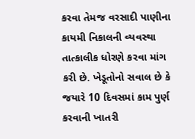કરવા તેમજ વરસાદી પાણીના કાયમી નિકાલની વ્યવસ્થા તાત્કાલીક ધોરણે કરવા માંગ કરી છે. ખેડૂતોનો સવાલ છે કે જયારે 10 દિવસમાં કામ પુર્ણ કરવાની ખાતરી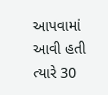આપવામાં આવી હતી ત્યારે 30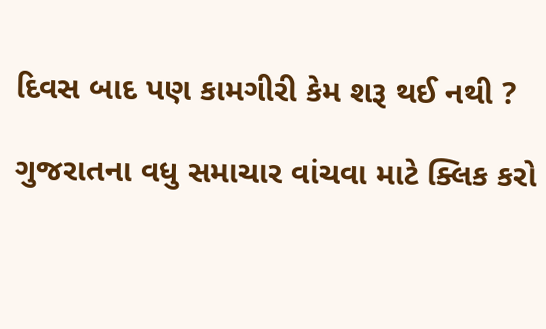દિવસ બાદ પણ કામગીરી કેમ શરૂ થઈ નથી ?

ગુજરાતના વધુ સમાચાર વાંચવા માટે ક્લિક કરો